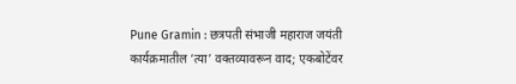Pune Gramin : छत्रपती संभाजी महाराज जयंती कार्यक्रमातील ‘त्या’ वक्तव्यावरून वाद; एकबोटेंवर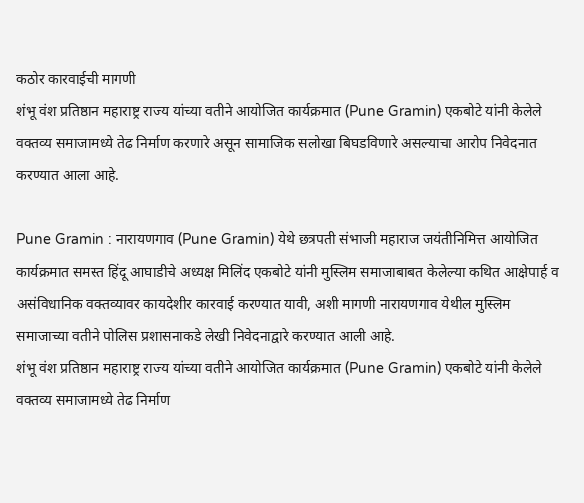कठोर कारवाईची मागणी
शंभू वंश प्रतिष्ठान महाराष्ट्र राज्य यांच्या वतीने आयोजित कार्यक्रमात (Pune Gramin) एकबोटे यांनी केलेले वक्तव्य समाजामध्ये तेढ निर्माण करणारे असून सामाजिक सलोखा बिघडविणारे असल्याचा आरोप निवेदनात करण्यात आला आहे.

Pune Gramin : नारायणगाव (Pune Gramin) येथे छत्रपती संभाजी महाराज जयंतीनिमित्त आयोजित कार्यक्रमात समस्त हिंदू आघाडीचे अध्यक्ष मिलिंद एकबोटे यांनी मुस्लिम समाजाबाबत केलेल्या कथित आक्षेपार्ह व असंविधानिक वक्तव्यावर कायदेशीर कारवाई करण्यात यावी, अशी मागणी नारायणगाव येथील मुस्लिम समाजाच्या वतीने पोलिस प्रशासनाकडे लेखी निवेदनाद्वारे करण्यात आली आहे.
शंभू वंश प्रतिष्ठान महाराष्ट्र राज्य यांच्या वतीने आयोजित कार्यक्रमात (Pune Gramin) एकबोटे यांनी केलेले वक्तव्य समाजामध्ये तेढ निर्माण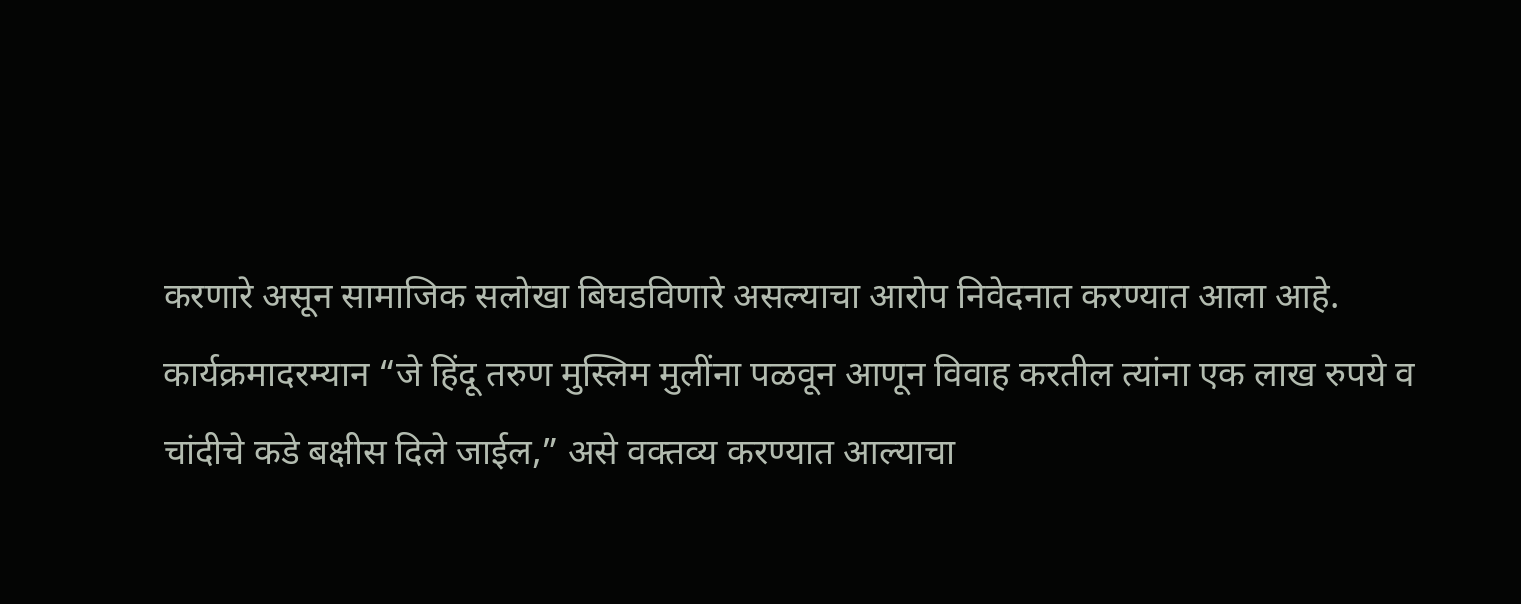करणारे असून सामाजिक सलोखा बिघडविणारे असल्याचा आरोप निवेदनात करण्यात आला आहे.
कार्यक्रमादरम्यान “जे हिंदू तरुण मुस्लिम मुलींना पळवून आणून विवाह करतील त्यांना एक लाख रुपये व चांदीचे कडे बक्षीस दिले जाईल,” असे वक्तव्य करण्यात आल्याचा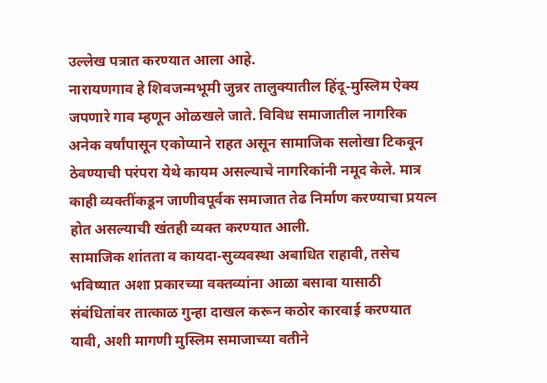उल्लेख पत्रात करण्यात आला आहे.
नारायणगाव हे शिवजन्मभूमी जुन्नर तालुक्यातील हिंदू-मुस्लिम ऐक्य जपणारे गाव म्हणून ओळखले जाते. विविध समाजातील नागरिक अनेक वर्षांपासून एकोप्याने राहत असून सामाजिक सलोखा टिकवून ठेवण्याची परंपरा येथे कायम असल्याचे नागरिकांनी नमूद केले. मात्र काही व्यक्तींकडून जाणीवपूर्वक समाजात तेढ निर्माण करण्याचा प्रयत्न होत असल्याची खंतही व्यक्त करण्यात आली.
सामाजिक शांतता व कायदा-सुव्यवस्था अबाधित राहावी, तसेच भविष्यात अशा प्रकारच्या वक्तव्यांना आळा बसावा यासाठी संबंधितांवर तात्काळ गुन्हा दाखल करून कठोर कारवाई करण्यात यावी, अशी मागणी मुस्लिम समाजाच्या वतीने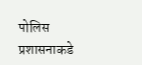पोलिस प्रशासनाकडे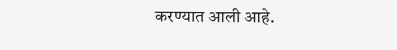करण्यात आली आहे.